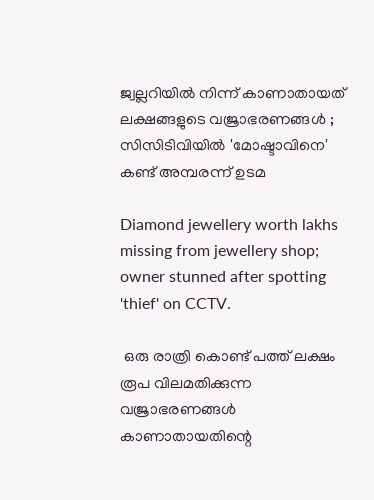ജ്വല്ലറിയിൽ നിന്ന് കാണാതായത് ലക്ഷങ്ങളുടെ വജ്രാഭരണങ്ങൾ ; സിസിടിവിയിൽ 'മോഷ്ടാവിനെ' കണ്ട് അമ്പരന്ന് ഉടമ

Diamond jewellery worth lakhs missing from jewellery shop; owner stunned after spotting 'thief' on CCTV.

 ഒരു രാത്രി കൊണ്ട് പത്ത് ലക്ഷം രൂപ വിലമതിക്കുന്ന വജ്രാഭരണങ്ങൾ കാണാതായതിന്റെ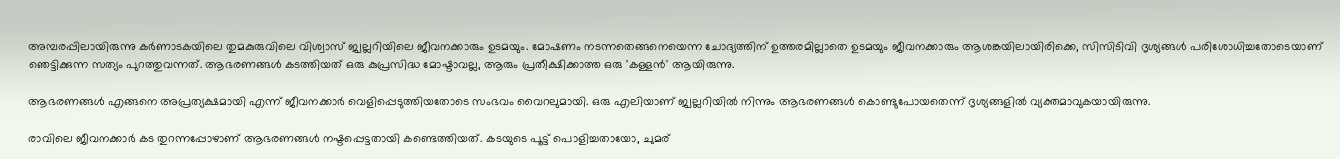അമ്പരപ്പിലായിരുന്നു കർണാടകയിലെ തുമകുരുവിലെ വിശ്വാസ് ജ്വല്ലറിയിലെ ജീവനക്കാരും ഉടമയും. മോഷണം നടന്നതെങ്ങനെയെന്ന ചോദ്യത്തിന് ഉത്തരമില്ലാതെ ഉടമയും ജീവനക്കാരും ആശങ്കയിലായിരിക്കെ, സിസിടിവി ദൃശ്യങ്ങൾ പരിശോധിച്ചതോടെയാണ് ഞെട്ടിക്കുന്ന സത്യം പുറത്തുവന്നത്. ആഭരണങ്ങൾ കടത്തിയത് ഒരു കുപ്രസിദ്ധ മോഷ്ടാവല്ല, ആരും പ്രതീക്ഷിക്കാത്ത ഒരു 'കള്ളൻ' ആയിരുന്നു.

ആഭരണങ്ങൾ എങ്ങനെ അപ്രത്യക്ഷമായി എന്ന് ജീവനക്കാർ വെളിപ്പെടുത്തിയതോടെ സംഭവം വൈറലുമായി. ഒരു എലിയാണ് ജ്വല്ലറിയിൽ നിന്നും ആഭരണങ്ങൾ കൊണ്ടുപോയതെന്ന് ദൃശ്യങ്ങളിൽ വ്യക്തമാവുകയായിരുന്നു.

രാവിലെ ജീവനക്കാർ കട തുറന്നപ്പോഴാണ് ആഭരണങ്ങൾ നഷ്ടപ്പെട്ടതായി കണ്ടെത്തിയത്. കടയുടെ പൂട്ട് പൊളിച്ചതായോ, ചുമര്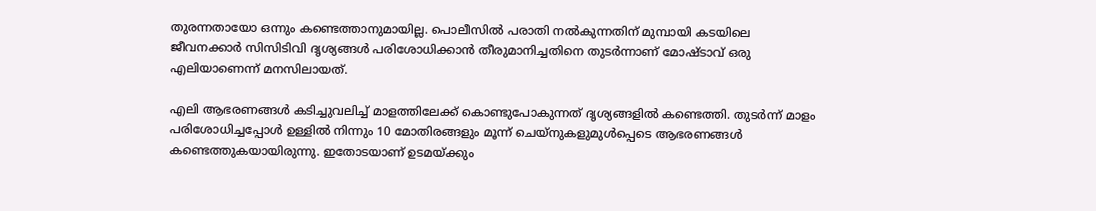തുരന്നതായോ ഒന്നും കണ്ടെത്താനുമായില്ല. പൊലീസിൽ പരാതി നൽകുന്നതിന് മുമ്പായി കടയിലെ ജീവനക്കാർ സിസിടിവി ദൃശ്യങ്ങൾ പരിശോധിക്കാൻ തീരുമാനിച്ചതിനെ തുടർന്നാണ് മോഷ്ടാവ് ഒരു എലിയാണെന്ന് മനസിലായത്.

എലി ആഭരണങ്ങൾ കടിച്ചുവലിച്ച് മാളത്തിലേക്ക് കൊണ്ടുപോകുന്നത് ദൃശ്യങ്ങളിൽ കണ്ടെത്തി. തുടർന്ന് മാളം പരിശോധിച്ചപ്പോൾ ഉള്ളിൽ നിന്നും 10 മോതിരങ്ങളും മൂന്ന് ചെയ്‌നുകളുമുൾപ്പെടെ ആഭരണങ്ങൾ കണ്ടെത്തുകയായിരുന്നു. ഇതോടയാണ് ഉടമയ്ക്കും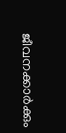ജീവനക്കാർക്കും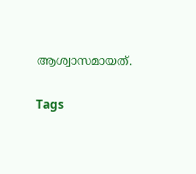ആശ്വാസമായത്.

Tags